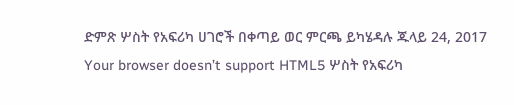ድምጽ ሦስት የአፍሪካ ሀገሮች በቀጣይ ወር ምርጫ ይካሄዳሉ ጁላይ 24, 2017 Your browser doesn’t support HTML5 ሦስት የአፍሪካ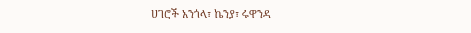ሀገሮች አንጎላ፣ ኬንያ፣ ሩዋንዳ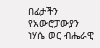በፊታችን የአውሮፓውያን ነሃሴ ወር ብሔራዊ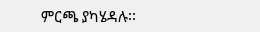ምርጫ ያካሄዳሉ፡፡